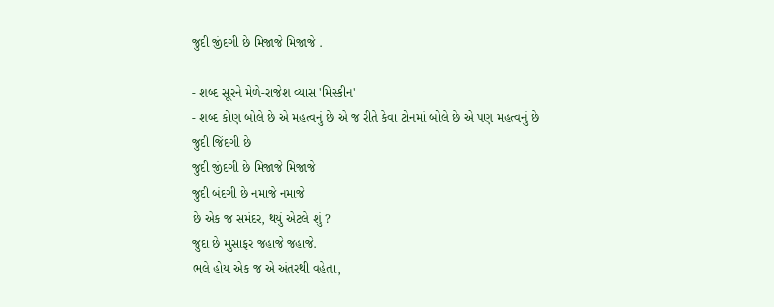જુદી જીંદગી છે મિજાજે મિજાજે .

- શબ્દ સૂરને મેળે-રાજેશ વ્યાસ 'મિસ્કીન'
- શબ્દ કોણ બોલે છે એ મહત્વનું છે એ જ રીતે કેવા ટોનમાં બોલે છે એ પણ મહત્વનું છે
જુદી જિંદગી છે
જુદી જીંદગી છે મિજાજે મિજાજે
જુદી બંદગી છે નમાજે નમાજે
છે એક જ સમંદર, થયું એટલે શું ?
જુદા છે મુસાફર જહાજે જહાજે.
ભલે હોય એક જ એ અંતરથી વહેતા,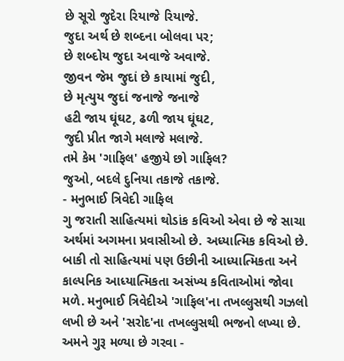છે સૂરો જુદેરા રિયાજે રિયાજે.
જુદા અર્થ છે શબ્દના બોલવા પર;
છે શબ્દોય જુદા અવાજે અવાજે.
જીવન જેમ જુદાં છે કાયામાં જુદી,
છે મૃત્યુય જુદાં જનાજે જનાજે
હટી જાય ઘૂંઘટ, ઢળી જાય ઘૂંઘટ,
જુદી પ્રીત જાગે મલાજે મલાજે.
તમે કેમ 'ગાફિલ' હજીયે છો ગાફિલ?
જુઓ, બદલે દુનિયા તકાજે તકાજે.
- મનુભાઈ ત્રિવેદી ગાફિલ
ગુ જરાતી સાહિત્યમાં થોડાંક કવિઓ એવા છે જે સાચા અર્થમાં અગમના પ્રવાસીઓ છે. અધ્યાત્મિક કવિઓ છે. બાકી તો સાહિત્યમાં પણ ઉછીની આધ્યાત્મિકતા અને કાલ્પનિક આધ્યાત્મિકતા અસંખ્ય કવિતાઓમાં જોવા મળે. મનુભાઈ ત્રિવેદીએ 'ગાફિલ'ના તખલ્લુસથી ગઝલો લખી છે અને 'સરોદ'ના તખલ્લુસથી ભજનો લખ્યા છે.
અમને ગુરૂ મળ્યા છે ગરવા -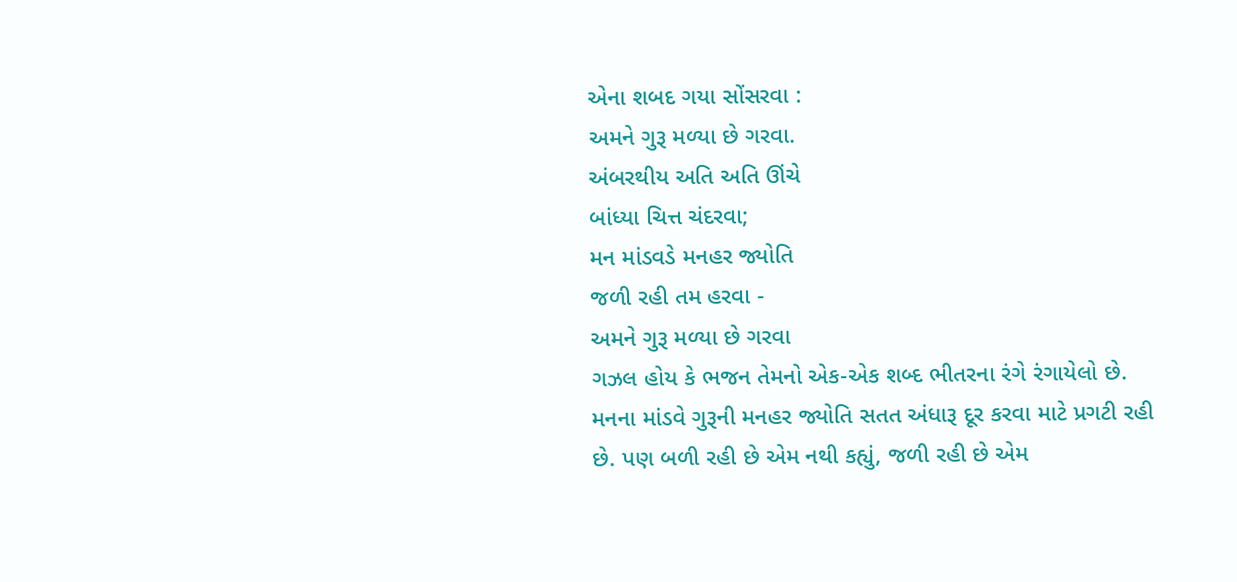એના શબદ ગયા સોંસરવા :
અમને ગુરૂ મળ્યા છે ગરવા.
અંબરથીય અતિ અતિ ઊંચે
બાંધ્યા ચિત્ત ચંદરવા;
મન માંડવડે મનહર જ્યોતિ
જળી રહી તમ હરવા -
અમને ગુરૂ મળ્યા છે ગરવા
ગઝલ હોય કે ભજન તેમનો એક-એક શબ્દ ભીતરના રંગે રંગાયેલો છે. મનના માંડવે ગુરૂની મનહર જ્યોતિ સતત અંધારૂ દૂર કરવા માટે પ્રગટી રહી છે. પણ બળી રહી છે એમ નથી કહ્યું, જળી રહી છે એમ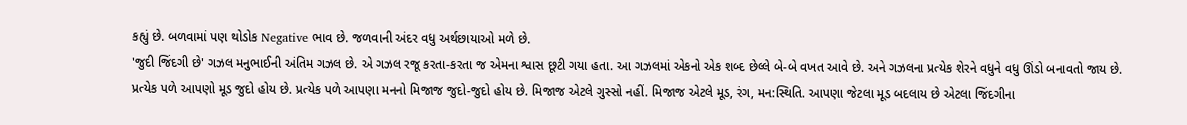કહ્યું છે. બળવામાં પણ થોડોક Negative ભાવ છે. જળવાની અંદર વધુ અર્થછાયાઓ મળે છે.
'જુદી જિંદગી છે' ગઝલ મનુભાઈની અંતિમ ગઝલ છે. એ ગઝલ રજૂ કરતા-કરતા જ એમના શ્વાસ છૂટી ગયા હતા. આ ગઝલમાં એકનો એક શબ્દ છેલ્લે બે-બે વખત આવે છે. અને ગઝલના પ્રત્યેક શેરને વધુને વધુ ઊંડો બનાવતો જાય છે. પ્રત્યેક પળે આપણો મૂડ જુદો હોય છે. પ્રત્યેક પળે આપણા મનનો મિજાજ જુદો-જુદો હોય છે. મિજાજ એટલે ગુસ્સો નહીં. મિજાજ એટલે મૂડ, રંગ, મન:સ્થિતિ. આપણા જેટલા મૂડ બદલાય છે એટલા જિંદગીના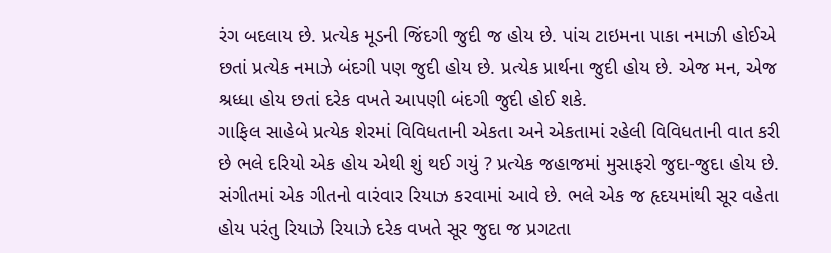રંગ બદલાય છે. પ્રત્યેક મૂડની જિંદગી જુદી જ હોય છે. પાંચ ટાઇમના પાકા નમાઝી હોઈએ છતાં પ્રત્યેક નમાઝે બંદગી પણ જુદી હોય છે. પ્રત્યેક પ્રાર્થના જુદી હોય છે. એજ મન, એજ શ્રધ્ધા હોય છતાં દરેક વખતે આપણી બંદગી જુદી હોઈ શકે.
ગાફિલ સાહેબે પ્રત્યેક શેરમાં વિવિધતાની એકતા અને એકતામાં રહેલી વિવિધતાની વાત કરી છે ભલે દરિયો એક હોય એથી શું થઈ ગયું ? પ્રત્યેક જહાજમાં મુસાફરો જુદા-જુદા હોય છે. સંગીતમાં એક ગીતનો વારંવાર રિયાઝ કરવામાં આવે છે. ભલે એક જ હૃદયમાંથી સૂર વહેતા હોય પરંતુ રિયાઝે રિયાઝે દરેક વખતે સૂર જુદા જ પ્રગટતા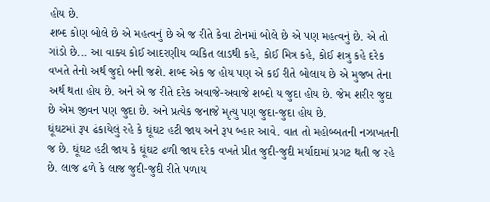હોય છે.
શબ્દ કોણ બોલે છે એ મહત્વનું છે એ જ રીતે કેવા ટોનમાં બોલે છે એ પણ મહત્વનું છે. એ તો ગાંડો છે... આ વાક્ય કોઈ આદરણીય વ્યકિત લાડથી કહે, કોઈ મિત્ર કહે, કોઈ શત્રુ કહે દરેક વખતે તેનો અર્થ જુદો બની જશે. શબ્દ એક જ હોય પણ એ કઈ રીતે બોલાય છે એ મુજબ તેના અર્થ થતા હોય છે. અને એ જ રીતે દરેક અવાજે-અવાજે શબ્દો ય જુદા હોય છે. જેમ શરીર જુદા છે એમ જીવન પણ જુદા છે. અને પ્રત્યેક જનાજે મૃત્યુ પણ જુદા-જુદા હોય છે.
ઘૂંઘટમાં રૂપ ઢંકાયેલું રહે કે ઘૂંઘટ હટી જાય અને રૂપ બ્હાર આવે. વાત તો મહોબ્બતની નઝાખતની જ છે. ઘૂંઘટ હટી જાય કે ઘૂંઘટ ઢળી જાય દરેક વખતે પ્રીત જુદી-જુદી મર્યાદામાં પ્રગટ થતી જ રહે છે. લાજ ઢળે કે લાજ જુદી-જુદી રીતે પળાય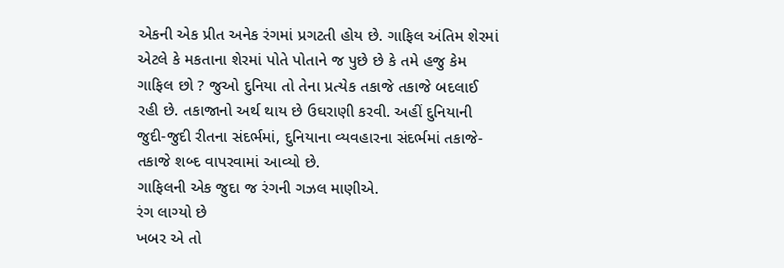એકની એક પ્રીત અનેક રંગમાં પ્રગટતી હોય છે. ગાફિલ અંતિમ શેરમાં એટલે કે મકતાના શેરમાં પોતે પોતાને જ પુછે છે કે તમે હજુ કેમ ગાફિલ છો ? જુઓ દુનિયા તો તેના પ્રત્યેક તકાજે તકાજે બદલાઈ રહી છે. તકાજાનો અર્થ થાય છે ઉઘરાણી કરવી. અહીં દુનિયાની જુદી-જુદી રીતના સંદર્ભમાં, દુનિયાના વ્યવહારના સંદર્ભમાં તકાજે-તકાજે શબ્દ વાપરવામાં આવ્યો છે.
ગાફિલની એક જુદા જ રંગની ગઝલ માણીએ.
રંગ લાગ્યો છે
ખબર એ તો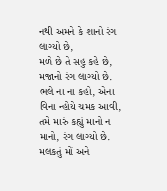નથી અમને કે શાનો રંગ લાગ્યો છે,
મળે છે તે સહુ કહે છે, મજાનો રંગ લાગ્યો છે.
ભલે ના ના કહો, એના વિના ન્હોયે ચમક આવી,
તમે મારું કહ્યું માનો ન માનો, રંગ લાગ્યો છે.
મલકતું મોં અને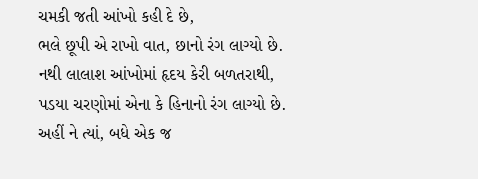ચમકી જતી આંખો કહી દે છે,
ભલે છૂપી એ રાખો વાત, છાનો રંગ લાગ્યો છે.
નથી લાલાશ આંખોમાં હૃદય કેરી બળતરાથી,
પડયા ચરણોમાં એના કે હિનાનો રંગ લાગ્યો છે.
અહીં ને ત્યાં, બધે એક જ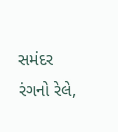સમંદર રંગનો રેલે,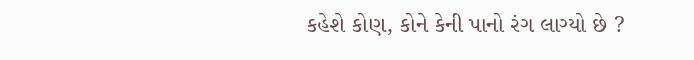કહેશે કોણ, કોને કેની પાનો રંગ લાગ્યો છે ?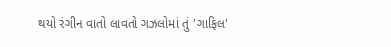થયો રંગીન વાતો લાવતો ગઝલોમાં તું 'ગાફિલ'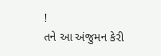!
તને આ અંજુમન કેરી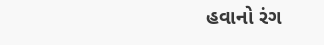હવાનો રંગ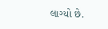લાગ્યો છે.